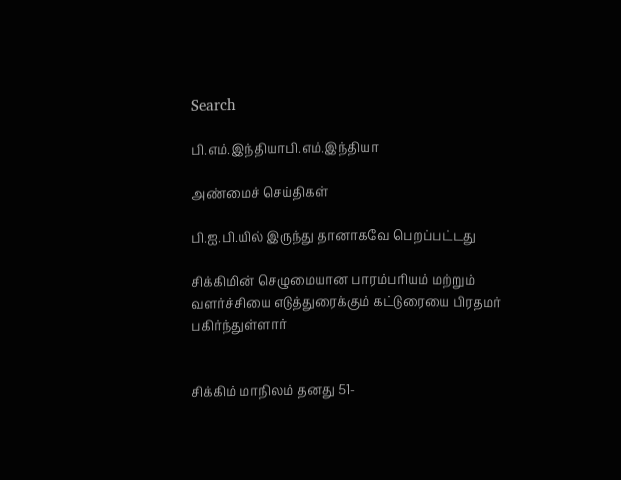Search

பி.எம்.இந்தியாபி.எம்.இந்தியா

அண்மைச் செய்திகள்

பி.ஐ.பி.யில் இருந்து தானாகவே பெறப்பட்டது

சிக்கிமின் செழுமையான பாரம்பரியம் மற்றும் வளர்ச்சியை எடுத்துரைக்கும் கட்டுரையை பிரதமர் பகிர்ந்துள்ளார்


சிக்கிம் மாநிலம் தனது 51-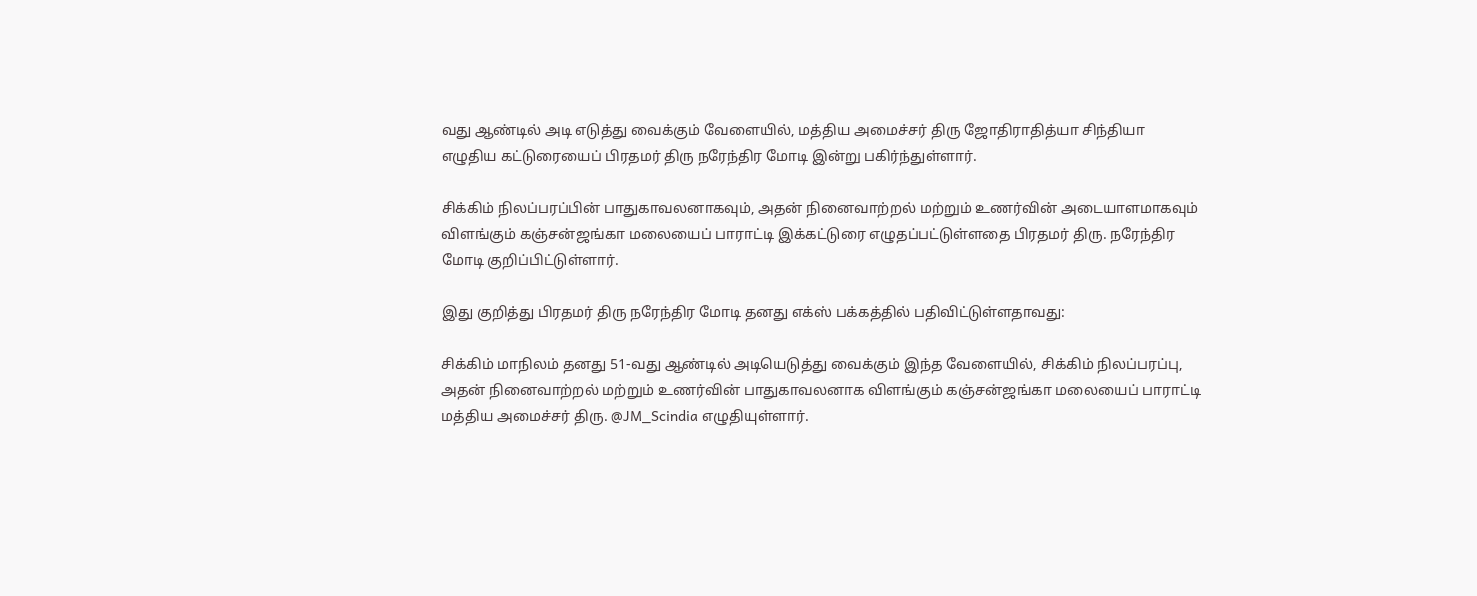வது ஆண்டில் அடி எடுத்து வைக்கும் வேளையில், மத்திய அமைச்சர் திரு ஜோதிராதித்யா சிந்தியா எழுதிய கட்டுரையைப் பிரதமர் திரு நரேந்திர மோடி இன்று பகிர்ந்துள்ளார்.

சிக்கிம் நிலப்பரப்பின் பாதுகாவலனாகவும், அதன் நினைவாற்றல் மற்றும் உணர்வின் அடையாளமாகவும் விளங்கும் கஞ்சன்ஜங்கா மலையைப் பாராட்டி இக்கட்டுரை எழுதப்பட்டுள்ளதை பிரதமர் திரு. நரேந்திர மோடி குறிப்பிட்டுள்ளார்.

இது குறித்து பிரதமர் திரு நரேந்திர மோடி தனது எக்ஸ் பக்கத்தில் பதிவிட்டுள்ளதாவது:

சிக்கிம் மாநிலம் தனது 51-வது ஆண்டில் அடியெடுத்து வைக்கும் இந்த வேளையில், சிக்கிம் நிலப்பரப்பு, அதன் நினைவாற்றல் மற்றும் உணர்வின் பாதுகாவலனாக விளங்கும் கஞ்சன்ஜங்கா மலையைப் பாராட்டி மத்திய அமைச்சர் திரு. @JM_Scindia எழுதியுள்ளார்.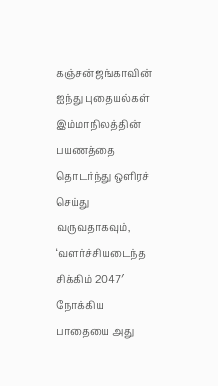கஞ்சன்ஜங்காவின் ஐந்து புதையல்கள் இம்மாநிலத்தின் பயணத்தை தொடர்ந்து ஒளிரச் செய்து வருவதாகவும், ‘வளர்ச்சியடைந்த சிக்கிம் 2047′ நோக்கிய பாதையை அது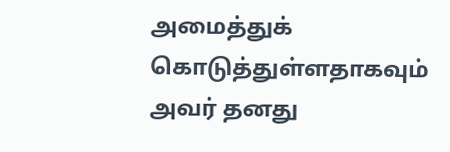அமைத்துக் கொடுத்துள்ளதாகவும் அவர் தனது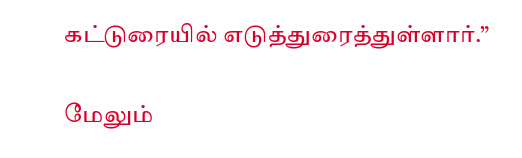கட்டுரையில் எடுத்துரைத்துள்ளார்.”

மேலும்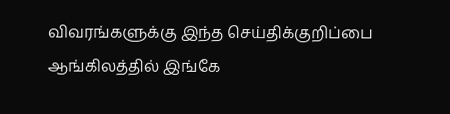விவரங்களுக்கு இந்த செய்திக்குறிப்பை ஆங்கிலத்தில் இங்கே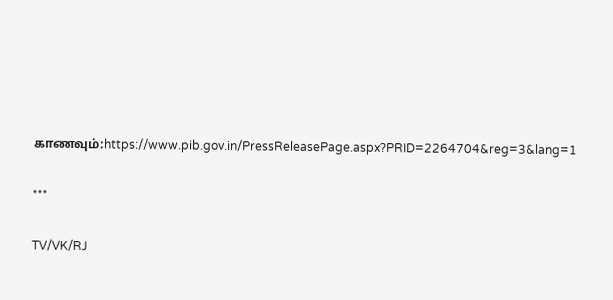காணவும்:https://www.pib.gov.in/PressReleasePage.aspx?PRID=2264704&reg=3&lang=1

***

TV/VK/RJ